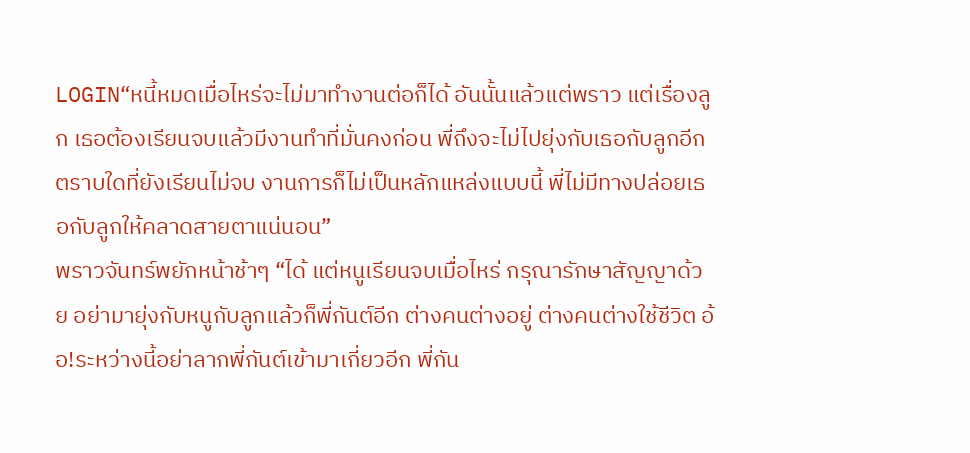LOGIN“หนี้หมดเมื่อไหร่จะไม่มาทำงานต่อก็ได้ อันนั้นแล้วแต่พราว แต่เรื่องลูก เธอต้องเรียนจบแล้วมีงานทำที่มั่นคงก่อน พี่ถึงจะไม่ไปยุ่งกับเธอกับลูกอีก ตราบใดที่ยังเรียนไม่จบ งานการก็ไม่เป็นหลักแหล่งแบบนี้ พี่ไม่มีทางปล่อยเธอกับลูกให้คลาดสายตาแน่นอน”
พราวจันทร์พยักหน้าช้าๆ “ได้ แต่หนูเรียนจบเมื่อไหร่ กรุณารักษาสัญญาด้วย อย่ามายุ่งกับหนูกับลูกแล้วก็พี่กันต์อีก ต่างคนต่างอยู่ ต่างคนต่างใช้ชีวิต อ้อ!ระหว่างนี้อย่าลากพี่กันต์เข้ามาเกี่ยวอีก พี่กัน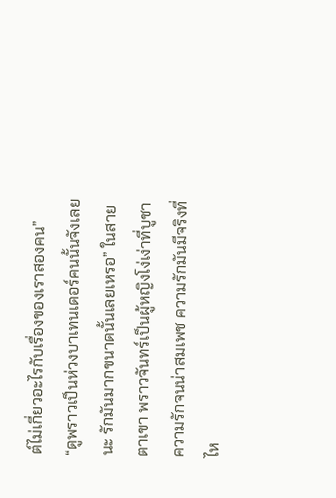ต์ไม่เกี่ยวอะไรกับเรื่องของเราสองคน”
“ดูพราวเป็นห่วงบาเทนเดอร์คนนั้นจังเลยนะ รักมันมากขนาดนั้นเลยเหรอ” ในสายตาเขา พราวจันทร์เป็นผู้หญิงโง่เง่าที่บูชาความรักจนน่าสมเพช ความรักมันมีจริงที่ไห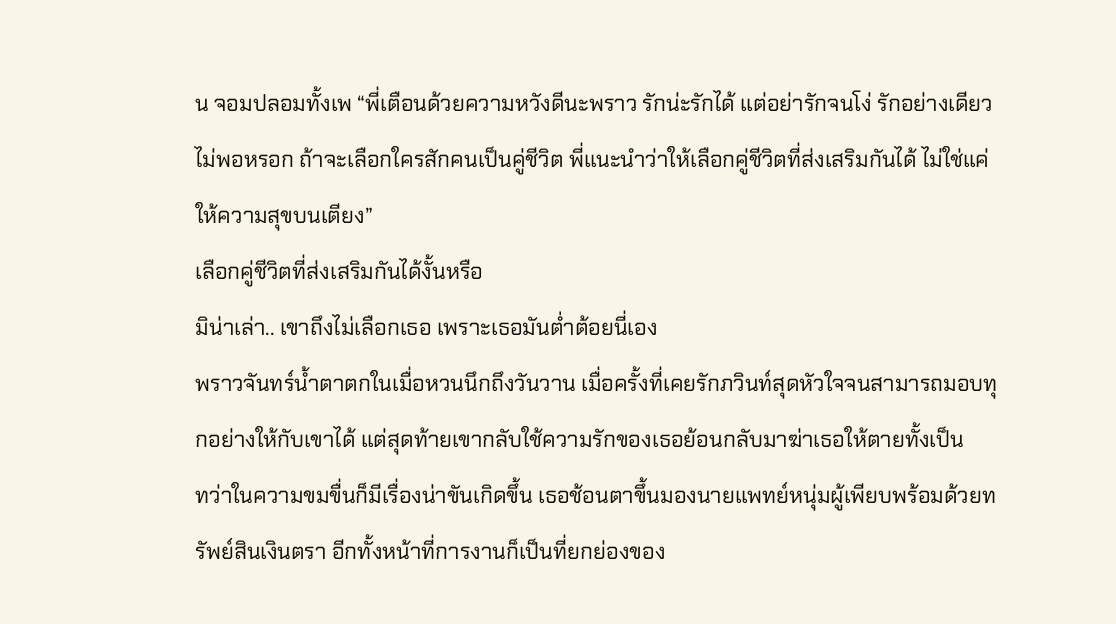น จอมปลอมทั้งเพ “พี่เตือนด้วยความหวังดีนะพราว รักน่ะรักได้ แต่อย่ารักจนโง่ รักอย่างเดียวไม่พอหรอก ถ้าจะเลือกใครสักคนเป็นคู่ชีวิต พี่แนะนำว่าให้เลือกคู่ชีวิตที่ส่งเสริมกันได้ ไม่ใช่แค่ให้ความสุขบนเตียง”
เลือกคู่ชีวิตที่ส่งเสริมกันได้งั้นหรือ
มิน่าเล่า.. เขาถึงไม่เลือกเธอ เพราะเธอมันต่ำต้อยนี่เอง
พราวจันทร์น้ำตาตกในเมื่อหวนนึกถึงวันวาน เมื่อครั้งที่เคยรักภวินท์สุดหัวใจจนสามารถมอบทุกอย่างให้กับเขาได้ แต่สุดท้ายเขากลับใช้ความรักของเธอย้อนกลับมาฆ่าเธอให้ตายทั้งเป็น
ทว่าในความขมขื่นก็มีเรื่องน่าขันเกิดขึ้น เธอช้อนตาขึ้นมองนายแพทย์หนุ่มผู้เพียบพร้อมด้วยทรัพย์สินเงินตรา อีกทั้งหน้าที่การงานก็เป็นที่ยกย่องของ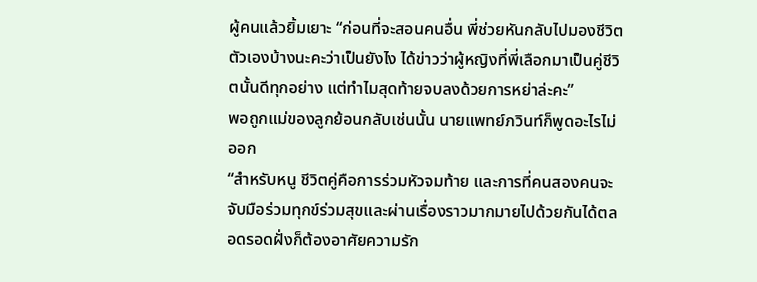ผู้คนแล้วยิ้มเยาะ “ก่อนที่จะสอนคนอื่น พี่ช่วยหันกลับไปมองชีวิตตัวเองบ้างนะคะว่าเป็นยังไง ได้ข่าวว่าผู้หญิงที่พี่เลือกมาเป็นคู่ชีวิตนั้นดีทุกอย่าง แต่ทำไมสุดท้ายจบลงด้วยการหย่าล่ะคะ”
พอถูกแม่ของลูกย้อนกลับเช่นนั้น นายแพทย์ภวินท์ก็พูดอะไรไม่ออก
“สำหรับหนู ชีวิตคู่คือการร่วมหัวจมท้าย และการที่คนสองคนจะจับมือร่วมทุกข์ร่วมสุขและผ่านเรื่องราวมากมายไปด้วยกันได้ตลอดรอดฝั่งก็ต้องอาศัยความรัก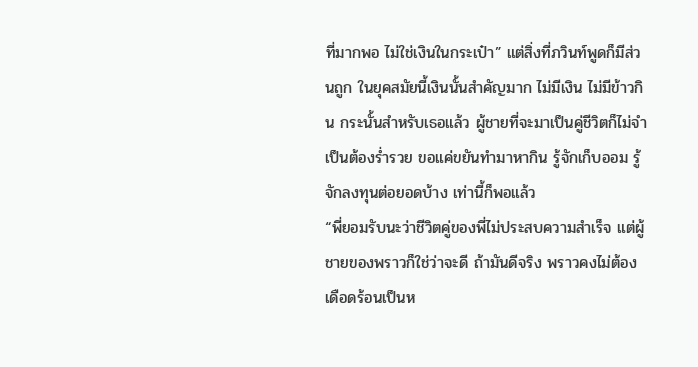ที่มากพอ ไม่ใช่เงินในกระเป๋า” แต่สิ่งที่ภวินท์พูดก็มีส่วนถูก ในยุคสมัยนี้เงินนั้นสำคัญมาก ไม่มีเงิน ไม่มีข้าวกิน กระนั้นสำหรับเธอแล้ว ผู้ชายที่จะมาเป็นคู่ชีวิตก็ไม่จำเป็นต้องร่ำรวย ขอแค่ขยันทำมาหากิน รู้จักเก็บออม รู้จักลงทุนต่อยอดบ้าง เท่านี้ก็พอแล้ว
“พี่ยอมรับนะว่าชีวิตคู่ของพี่ไม่ประสบความสำเร็จ แต่ผู้ชายของพราวก็ใช่ว่าจะดี ถ้ามันดีจริง พราวคงไม่ต้องเดือดร้อนเป็นห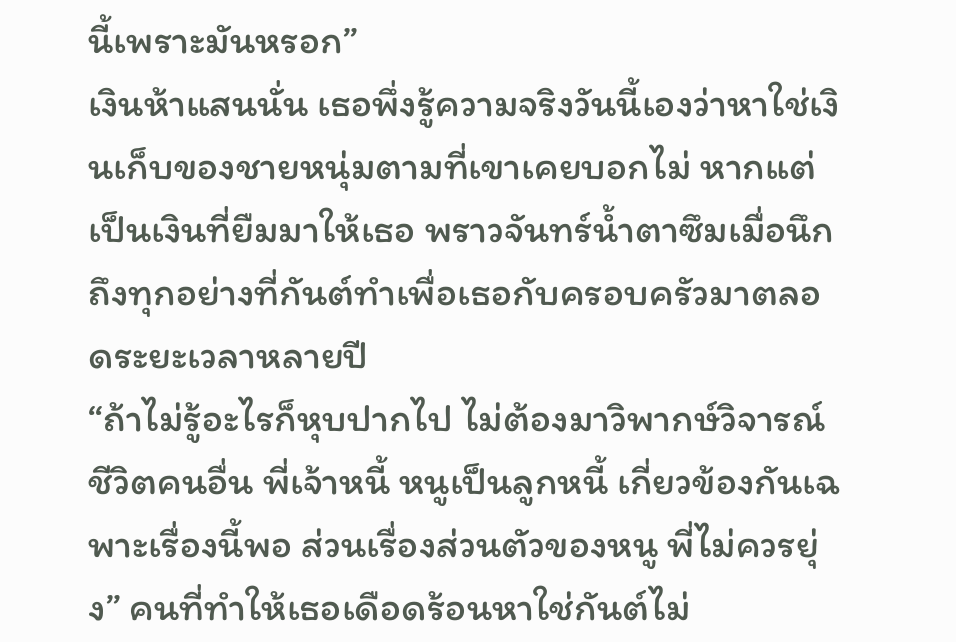นี้เพราะมันหรอก”
เงินห้าแสนนั่น เธอพึ่งรู้ความจริงวันนี้เองว่าหาใช่เงินเก็บของชายหนุ่มตามที่เขาเคยบอกไม่ หากแต่เป็นเงินที่ยืมมาให้เธอ พราวจันทร์น้ำตาซึมเมื่อนึกถึงทุกอย่างที่กันต์ทำเพื่อเธอกับครอบครัวมาตลอดระยะเวลาหลายปี
“ถ้าไม่รู้อะไรก็หุบปากไป ไม่ต้องมาวิพากษ์วิจารณ์ชีวิตคนอื่น พี่เจ้าหนี้ หนูเป็นลูกหนี้ เกี่ยวข้องกันเฉพาะเรื่องนี้พอ ส่วนเรื่องส่วนตัวของหนู พี่ไม่ควรยุ่ง” คนที่ทำให้เธอเดือดร้อนหาใช่กันต์ไม่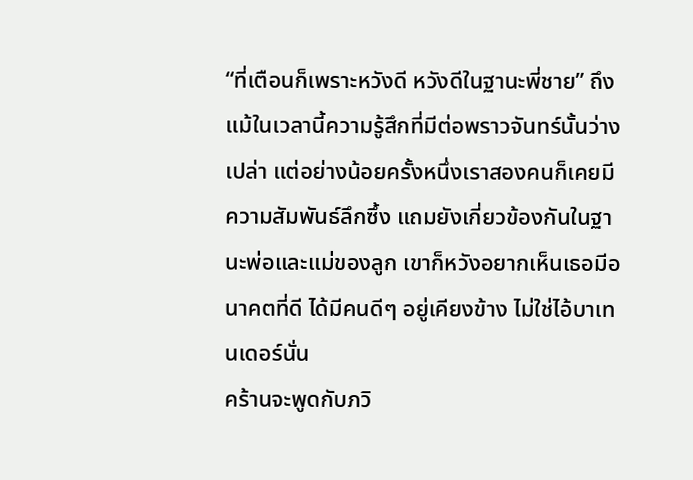“ที่เตือนก็เพราะหวังดี หวังดีในฐานะพี่ชาย” ถึงแม้ในเวลานี้ความรู้สึกที่มีต่อพราวจันทร์นั้นว่างเปล่า แต่อย่างน้อยครั้งหนึ่งเราสองคนก็เคยมีความสัมพันธ์ลึกซึ้ง แถมยังเกี่ยวข้องกันในฐานะพ่อและแม่ของลูก เขาก็หวังอยากเห็นเธอมีอนาคตที่ดี ได้มีคนดีๆ อยู่เคียงข้าง ไม่ใช่ไอ้บาเทนเดอร์นั่น
คร้านจะพูดกับภวิ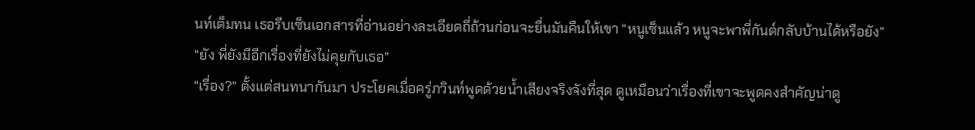นท์เต็มทน เธอรีบเซ็นเอกสารที่อ่านอย่างละเอียดถี่ถ้วนก่อนจะยื่นมันคืนให้เขา “หนูเซ็นแล้ว หนูจะพาพี่กันต์กลับบ้านได้หรือยัง”
“ยัง พี่ยังมีอีกเรื่องที่ยังไม่คุยกับเธอ”
“เรื่อง?” ตั้งแต่สนทนากันมา ประโยคเมื่อครู่ภวินท์พูดด้วยน้ำเสียงจริงจังที่สุด ดูเหมือนว่าเรื่องที่เขาจะพูดคงสำคัญน่าดู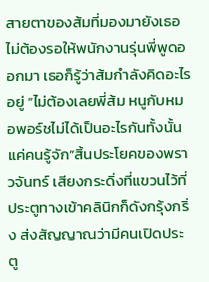สายตาของส้มที่มองมายังเธอ ไม่ต้องรอให้พนักงานรุ่นพี่พูดออกมา เธอก็รู้ว่าส้มกำลังคิดอะไรอยู่ “ไม่ต้องเลยพี่ส้ม หนูกับหมอพอร์ชไม่ได้เป็นอะไรกันทั้งนั้น แค่คนรู้จัก”สิ้นประโยคของพราวจันทร์ เสียงกระดิ่งที่แขวนไว้ที่ประตูทางเข้าคลินิกก็ดังกรุ้งกริ่ง ส่งสัญญาณว่ามีคนเปิดประตู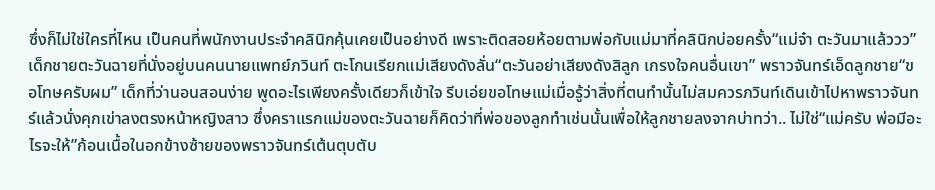ซึ่งก็ไม่ใช่ใครที่ไหน เป็นคนที่พนักงานประจำคลินิกคุ้นเคยเป็นอย่างดี เพราะติดสอยห้อยตามพ่อกับแม่มาที่คลินิกบ่อยครั้ง“แม่จ๋า ตะวันมาแล้ววว” เด็กชายตะวันฉายที่นั่งอยู่บนคนนายแพทย์ภวินท์ ตะโกนเรียกแม่เสียงดังลั่น“ตะวันอย่าเสียงดังสิลูก เกรงใจคนอื่นเขา” พราวจันทร์เอ็ดลูกชาย“ขอโทษครับผม” เด็กที่ว่านอนสอนง่าย พูดอะไรเพียงครั้งเดียวก็เข้าใจ รีบเอ่ยขอโทษแม่เมื่อรู้ว่าสิ่งที่ตนทำนั้นไม่สมควรภวินท์เดินเข้าไปหาพราวจันทร์แล้วนั่งคุกเข่าลงตรงหน้าหญิงสาว ซึ่งคราแรกแม่ของตะวันฉายก็คิดว่าที่พ่อของลูกทำเช่นนั้นเพื่อให้ลูกชายลงจากบ่าทว่า.. ไม่ใช่“แม่ครับ พ่อมีอะไรจะให้”ก้อนเนื้อในอกข้างซ้ายของพราวจันทร์เต้นตุบตับ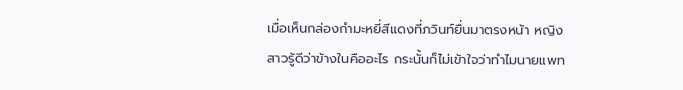เมื่อเห็นกล่องกำมะหยี่สีแดงที่ภวินท์ยื่นมาตรงหน้า หญิงสาวรู้ดีว่าข้างในคืออะไร กระนั้นก็ไม่เข้าใจว่าทำไมนายแพท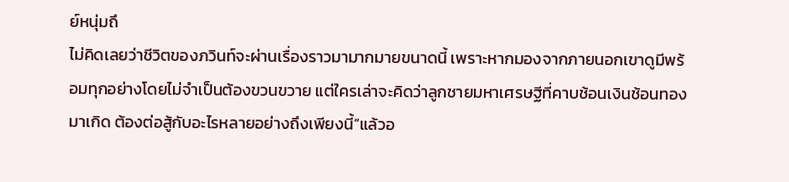ย์หนุ่มถึ
ไม่คิดเลยว่าชีวิตของภวินท์จะผ่านเรื่องราวมามากมายขนาดนี้ เพราะหากมองจากภายนอกเขาดูมีพร้อมทุกอย่างโดยไม่จำเป็นต้องขวนขวาย แต่ใครเล่าจะคิดว่าลูกชายมหาเศรษฐีที่คาบช้อนเงินช้อนทองมาเกิด ต้องต่อสู้กับอะไรหลายอย่างถึงเพียงนี้“แล้วอ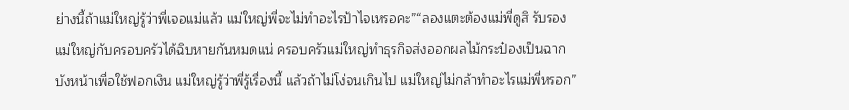ย่างนี้ถ้าแม่ใหญ่รู้ว่าพี่เจอแม่แล้ว แม่ใหญ่พี่จะไม่ทำอะไรป้าไจเหรอคะ”“ลองแตะต้องแม่พี่ดูสิ รับรองแม่ใหญ่กับครอบครัวได้ฉิบหายกันหมดแน่ ครอบครัวแม่ใหญ่ทำธุรกิจส่งออกผลไม้กระป๋องเป็นฉากบังหน้าเพื่อใช้ฟอกเงิน แม่ใหญ่รู้ว่าพี่รู้เรื่องนี้ แล้วถ้าไม่โง่จนเกินไป แม่ใหญ่ไม่กล้าทำอะไรแม่พี่หรอก”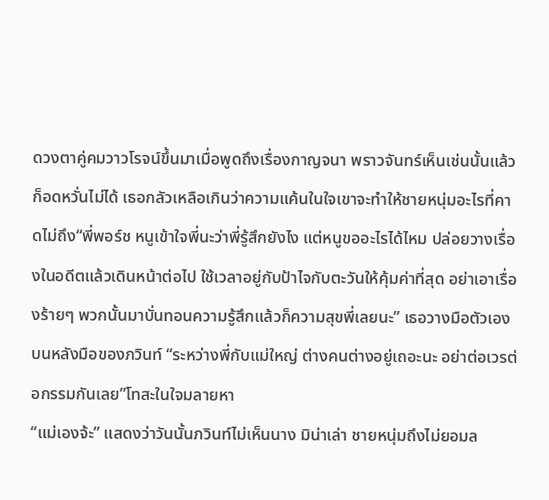ดวงตาคู่คมวาวโรจน์ขึ้นมาเมื่อพูดถึงเรื่องกาญจนา พราวจันทร์เห็นเช่นนั้นแล้วก็อดหวั่นไม่ได้ เธอกลัวเหลือเกินว่าความแค้นในใจเขาจะทำให้ชายหนุ่มอะไรที่คาดไม่ถึง“พี่พอร์ช หนูเข้าใจพี่นะว่าพี่รู้สึกยังไง แต่หนูขออะไรได้ไหม ปล่อยวางเรื่องในอดีตแล้วเดินหน้าต่อไป ใช้เวลาอยู่กับป้าไจกับตะวันให้คุ้มค่าที่สุด อย่าเอาเรื่องร้ายๆ พวกนั้นมาบั่นทอนความรู้สึกแล้วก็ความสุขพี่เลยนะ” เธอวางมือตัวเองบนหลังมือของภวินท์ “ระหว่างพี่กับแม่ใหญ่ ต่างคนต่างอยู่เถอะนะ อย่าต่อเวรต่อกรรมกันเลย”โทสะในใจมลายหา
“แม่เองจ้ะ” แสดงว่าวันนั้นภวินท์ไม่เห็นนาง มิน่าเล่า ชายหนุ่มถึงไม่ยอมล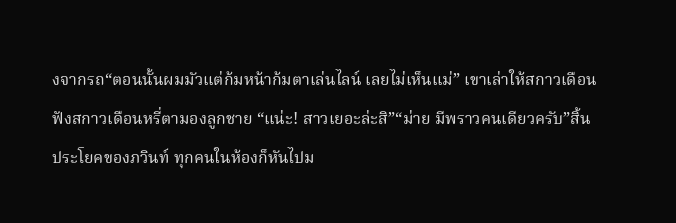งจากรถ“ตอนนั้นผมมัวแต่ก้มหน้าก้มตาเล่นไลน์ เลยไม่เห็นแม่” เขาเล่าให้สกาวเดือนฟังสกาวเดือนหรี่ตามองลูกชาย “แน่ะ! สาวเยอะล่ะสิ”“ม่าย มีพราวคนเดียวครับ”สิ้นประโยคของภวินท์ ทุกคนในห้องก็หันไปม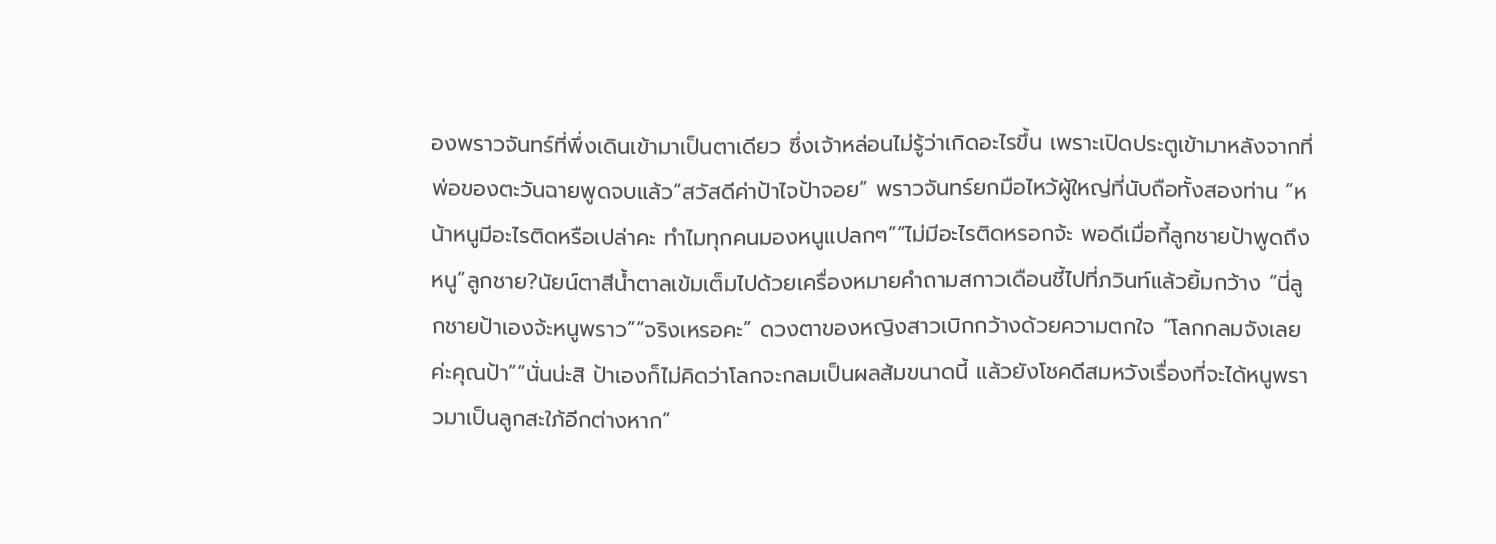องพราวจันทร์ที่พึ่งเดินเข้ามาเป็นตาเดียว ซึ่งเจ้าหล่อนไม่รู้ว่าเกิดอะไรขึ้น เพราะเปิดประตูเข้ามาหลังจากที่พ่อของตะวันฉายพูดจบแล้ว“สวัสดีค่าป้าไจป้าจอย” พราวจันทร์ยกมือไหว้ผู้ใหญ่ที่นับถือทั้งสองท่าน “หน้าหนูมีอะไรติดหรือเปล่าคะ ทำไมทุกคนมองหนูแปลกๆ”“ไม่มีอะไรติดหรอกจ้ะ พอดีเมื่อกี้ลูกชายป้าพูดถึงหนู”ลูกชาย?นัยน์ตาสีน้ำตาลเข้มเต็มไปด้วยเครื่องหมายคำถามสกาวเดือนชี้ไปที่ภวินท์แล้วยิ้มกว้าง “นี่ลูกชายป้าเองจ้ะหนูพราว”“จริงเหรอคะ” ดวงตาของหญิงสาวเบิกกว้างด้วยความตกใจ “โลกกลมจังเลยค่ะคุณป้า”“นั่นน่ะสิ ป้าเองก็ไม่คิดว่าโลกจะกลมเป็นผลส้มขนาดนี้ แล้วยังโชคดีสมหวังเรื่องที่จะได้หนูพราวมาเป็นลูกสะใภ้อีกต่างหาก”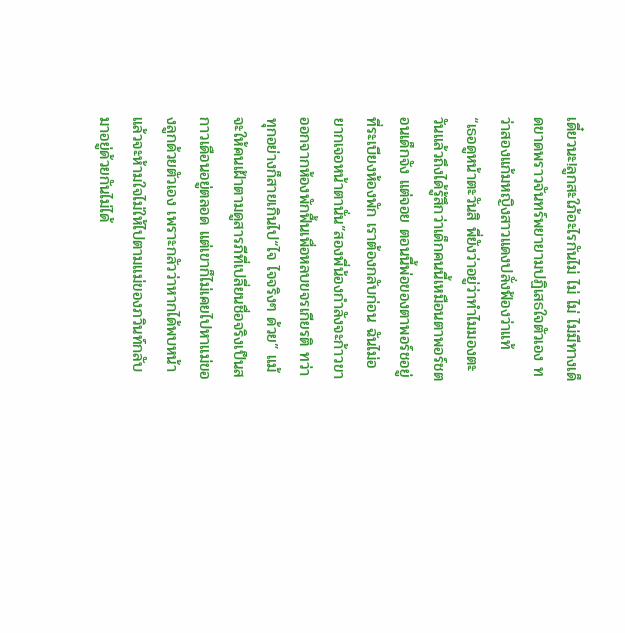เดี๋ยวนะ!ลูกสะใภ้อะไรกันไม่ ไม่ ไม่ ไม่มีทางเด็ดขาดพราวจันทร์พยายามปฏิเสธใจตัวเอง ทว่าสองแก้มหญิงสาวแดงปลั่งฟ้องว่าแท้
“เธอดูหน้าตะวันสิ พี่ยังว่าอยู่ว่าทำไมมองตะวันแล้วถึงได้รู้สึกว่าเด็กคนนี้เหมือนตาพอร์ชตอนเด็กจัง แต่จอย ตอนนี้พ่อของตาพอร์ชอยู่ที่ระเบียงห้องพัก เราต้องกลับก่อน ฉันไม่อยากเจอหน้าตานั่น”สองพี่น้องกำลังจะก้าวขาออกจากห้องพักฟื้นเพื่อหลบขจรเกียรติ ทว่าทุกอย่างก็สายเกินไป“ไจ ไจจริงๆ ด้วย” แม้จะให้คนเฝ้าตามดูสารภีที่เปลี่ยนชื่อจริงเป็นสกาวเดือนอยู่ตลอด แต่เขาก็ไม่เคยไปหาแม่ของลูกด้วยตัวเอง เพราะกลัวว่าหากได้พบหน้าแล้วจะห้ามใจไม่ให้ไปตามแม่ของภวินท์กลับมาอยู่ด้วยกันไม่ได้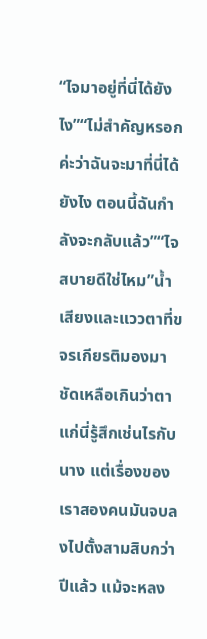“ไจมาอยู่ที่นี่ได้ยังไง”“ไม่สำคัญหรอกค่ะว่าฉันจะมาที่นี่ได้ยังไง ตอนนี้ฉันกำลังจะกลับแล้ว”“ไจสบายดีใช่ไหม”น้ำเสียงและแววตาที่ขจรเกียรติมองมา ชัดเหลือเกินว่าตาแก่นี่รู้สึกเช่นไรกับนาง แต่เรื่องของเราสองคนมันจบลงไปตั้งสามสิบกว่าปีแล้ว แม้จะหลง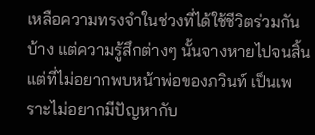เหลือความทรงจำในช่วงที่ได้ใช้ชีวิตร่วมกันบ้าง แต่ความรู้สึกต่างๆ นั้นจางหายไปจนสิ้น แต่ที่ไม่อยากพบหน้าพ่อของภวินท์ เป็นเพราะไม่อยากมีปัญหากับ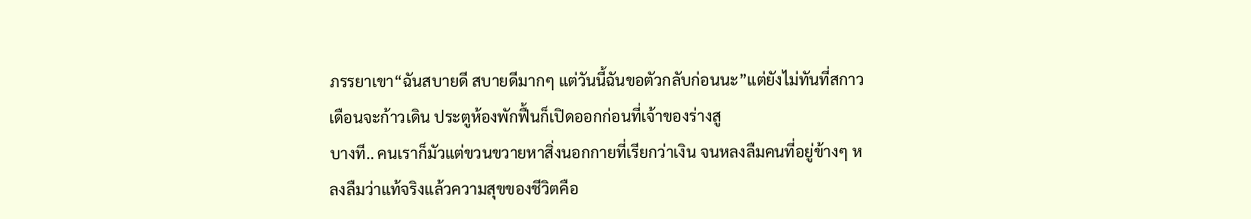ภรรยาเขา“ฉันสบายดี สบายดีมากๆ แต่วันนี้ฉันขอตัวกลับก่อนนะ”แต่ยังไม่ทันที่สกาวเดือนจะก้าวเดิน ประตูห้องพักฟื้นก็เปิดออกก่อนที่เจ้าของร่างสู
บางที.. คนเราก็มัวแต่ขวนขวายหาสิ่งนอกกายที่เรียกว่าเงิน จนหลงลืมคนที่อยู่ข้างๆ หลงลืมว่าแท้จริงแล้วความสุขของชีวิตคือ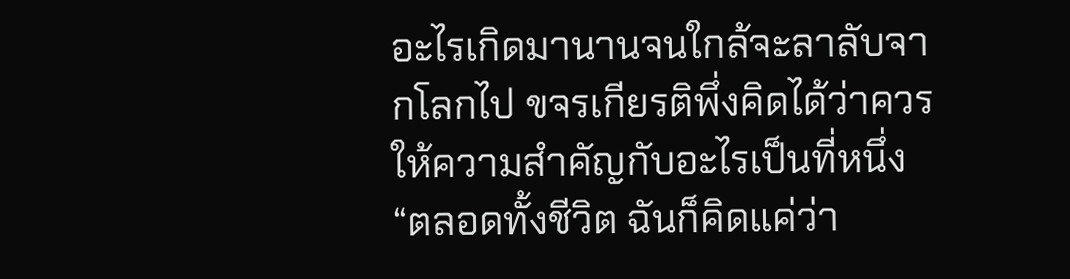อะไรเกิดมานานจนใกล้จะลาลับจากโลกไป ขจรเกียรติพึ่งคิดได้ว่าควรให้ความสำคัญกับอะไรเป็นที่หนึ่ง“ตลอดทั้งชีวิต ฉันก็คิดแค่ว่า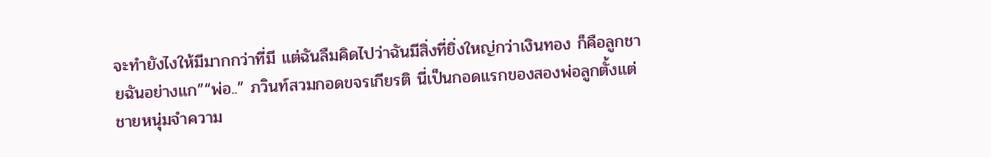จะทำยังไงให้มีมากกว่าที่มี แต่ฉันลืมคิดไปว่าฉันมีสิ่งที่ยิ่งใหญ่กว่าเงินทอง ก็คือลูกชายฉันอย่างแก”“พ่อ..” ภวินท์สวมกอดขจรเกียรติ นี่เป็นกอดแรกของสองพ่อลูกตั้งแต่ชายหนุ่มจำความ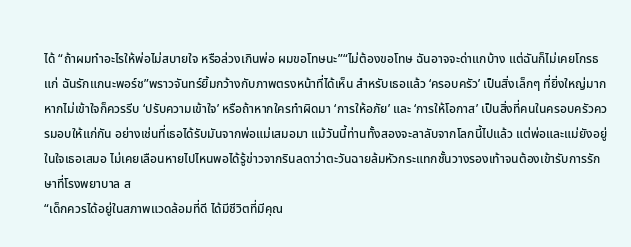ได้ “ถ้าผมทำอะไรให้พ่อไม่สบายใจ หรือล่วงเกินพ่อ ผมขอโทษนะ”“ไม่ต้องขอโทษ ฉันอาจจะด่าแกบ้าง แต่ฉันก็ไม่เคยโกรธแก่ ฉันรักแกนะพอร์ช”พราวจันทร์ยิ้มกว้างกับภาพตรงหน้าที่ได้เห็น สำหรับเธอแล้ว ‘ครอบครัว’ เป็นสิ่งเล็กๆ ที่ยิ่งใหญ่มาก หากไม่เข้าใจก็ควรรีบ ‘ปรับความเข้าใจ’ หรือถ้าหากใครทำผิดมา ‘การให้อภัย’ และ ‘การให้โอกาส’ เป็นสิ่งที่คนในครอบครัวควรมอบให้แก่กัน อย่างเช่นที่เธอได้รับมันจากพ่อแม่เสมอมา แม้วันนี้ท่านทั้งสองจะลาลับจากโลกนี้ไปแล้ว แต่พ่อและแม่ยังอยู่ในใจเธอเสมอ ไม่เคยเลือนหายไปไหนพอได้รู้ข่าวจากรินลดาว่าตะวันฉายล้มหัวกระแทกชั้นวางรองเท้าจนต้องเข้ารับการรักษาที่โรงพยาบาล ส
“เด็กควรได้อยู่ในสภาพแวดล้อมที่ดี ได้มีชีวิตที่มีคุณ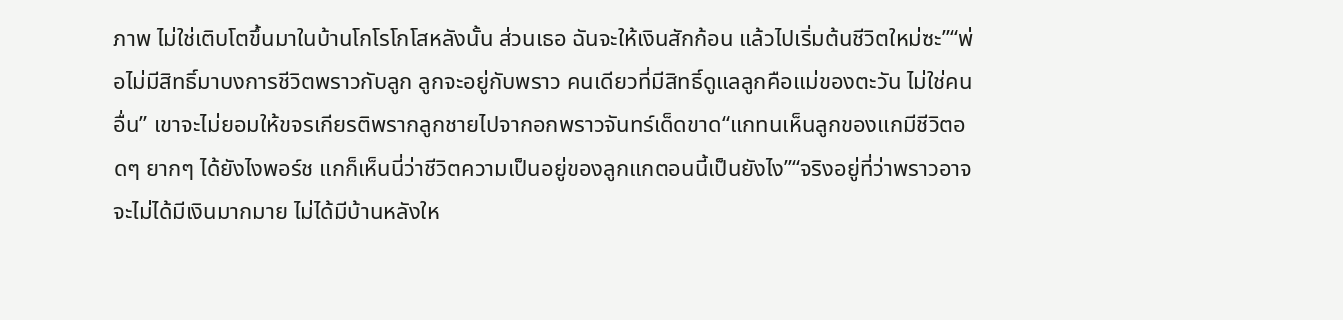ภาพ ไม่ใช่เติบโตขึ้นมาในบ้านโกโรโกโสหลังนั้น ส่วนเธอ ฉันจะให้เงินสักก้อน แล้วไปเริ่มต้นชีวิตใหม่ซะ”“พ่อไม่มีสิทธิ์มาบงการชีวิตพราวกับลูก ลูกจะอยู่กับพราว คนเดียวที่มีสิทธิ์ดูแลลูกคือแม่ของตะวัน ไม่ใช่คนอื่น” เขาจะไม่ยอมให้ขจรเกียรติพรากลูกชายไปจากอกพราวจันทร์เด็ดขาด“แกทนเห็นลูกของแกมีชีวิตอดๆ ยากๆ ได้ยังไงพอร์ช แกก็เห็นนี่ว่าชีวิตความเป็นอยู่ของลูกแกตอนนี้เป็นยังไง”“จริงอยู่ที่ว่าพราวอาจจะไม่ได้มีเงินมากมาย ไม่ได้มีบ้านหลังให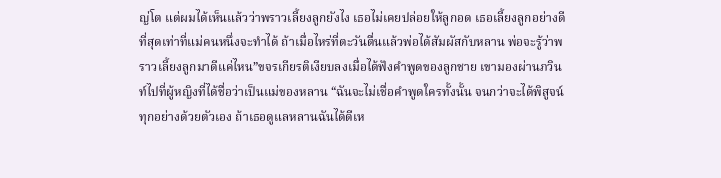ญ่โต แต่ผมได้เห็นแล้วว่าพราวเลี้ยงลูกยังไง เธอไม่เคยปล่อยให้ลูกอด เธอเลี้ยงลูกอย่างดีที่สุดเท่าที่แม่คนหนึ่งจะทำได้ ถ้าเมื่อไหร่ที่ตะวันตื่นแล้วพ่อได้สัมผัสกับหลาน พ่อจะรู้ว่าพราวเลี้ยงลูกมาดีแค่ไหน”ขจรเกียรติเงียบลงเมื่อได้ฟังคำพูดของลูกชาย เขามองผ่านภวินท์ไปที่ผู้หญิงที่ได้ชื่อว่าเป็นแม่ของหลาน “ฉันจะไม่เชื่อคำพูดใครทั้งนั้น จนกว่าจะได้พิสูจน์ทุกอย่างด้วยตัวเอง ถ้าเธอดูแลหลานฉันได้ดีเห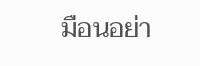มือนอย่า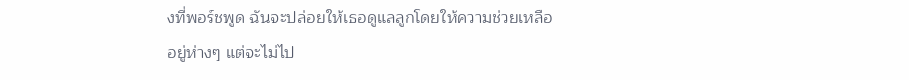งที่พอร์ชพูด ฉันจะปล่อยให้เธอดูแลลูกโดยให้ความช่วยเหลืออยู่ห่างๆ แต่จะไม่ไป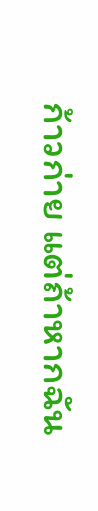ก้าวก่าย แต่ถ้าหากฉัน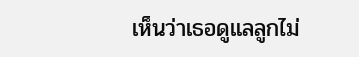เห็นว่าเธอดูแลลูกไม่